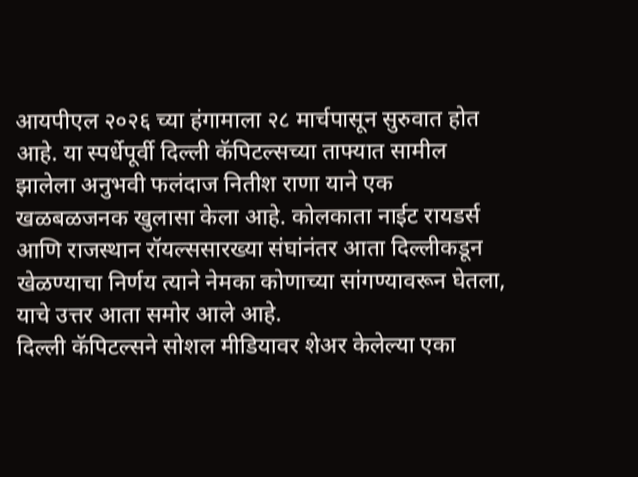आयपीएल २०२६ च्या हंगामाला २८ मार्चपासून सुरुवात होत आहे. या स्पर्धेपूर्वी दिल्ली कॅपिटल्सच्या ताफ्यात सामील झालेला अनुभवी फलंदाज नितीश राणा याने एक खळबळजनक खुलासा केला आहे. कोलकाता नाईट रायडर्स आणि राजस्थान रॉयल्ससारख्या संघांनंतर आता दिल्लीकडून खेळण्याचा निर्णय त्याने नेमका कोणाच्या सांगण्यावरून घेतला, याचे उत्तर आता समोर आले आहे.
दिल्ली कॅपिटल्सने सोशल मीडियावर शेअर केलेल्या एका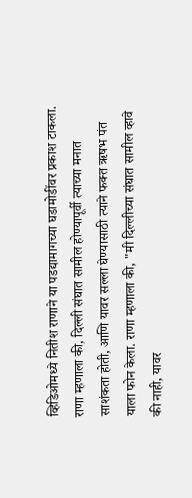व्हिडिओमध्ये नितीश राणाने या पडद्यामागच्या घडामोडींवर प्रकाश टाकला. राणा म्हणाला की, दिल्ली संघात सामील होण्यापूर्वी त्याच्या मनात साशंकता होती, आणि यावर सल्ला घेण्यासाठी त्याने फक्त ऋषभ पंत याला फोन केला. राणा म्हणाला की, "मी दिल्लीच्या संघात सामील व्हावे की नाही, यावर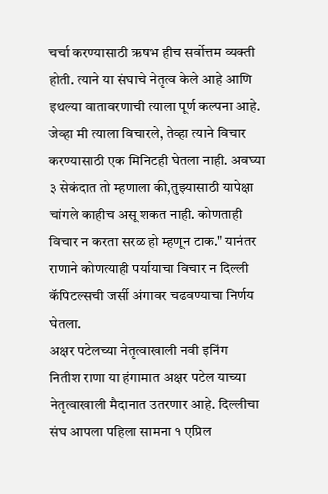चर्चा करण्यासाठी ऋषभ हीच सर्वोत्तम व्यक्ती होती. त्याने या संघाचे नेतृत्व केले आहे आणि इथल्या वातावरणाची त्याला पूर्ण कल्पना आहे. जेव्हा मी त्याला विचारले, तेव्हा त्याने विचार करण्यासाठी एक मिनिटही घेतला नाही. अवघ्या ३ सेकंदात तो म्हणाला की,तुझ्यासाठी यापेक्षा चांगले काहीच असू शकत नाही. कोणताही विचार न करता सरळ हो म्हणून टाक." यानंतर राणाने कोणत्याही पर्यायाचा विचार न दिल्ली कॅपिटल्सची जर्सी अंगावर चढवण्याचा निर्णय घेतला.
अक्षर पटेलच्या नेतृत्वाखाली नवी इनिंग
नितीश राणा या हंगामात अक्षर पटेल याच्या नेतृत्वाखाली मैदानात उतरणार आहे. दिल्लीचा संघ आपला पहिला सामना १ एप्रिल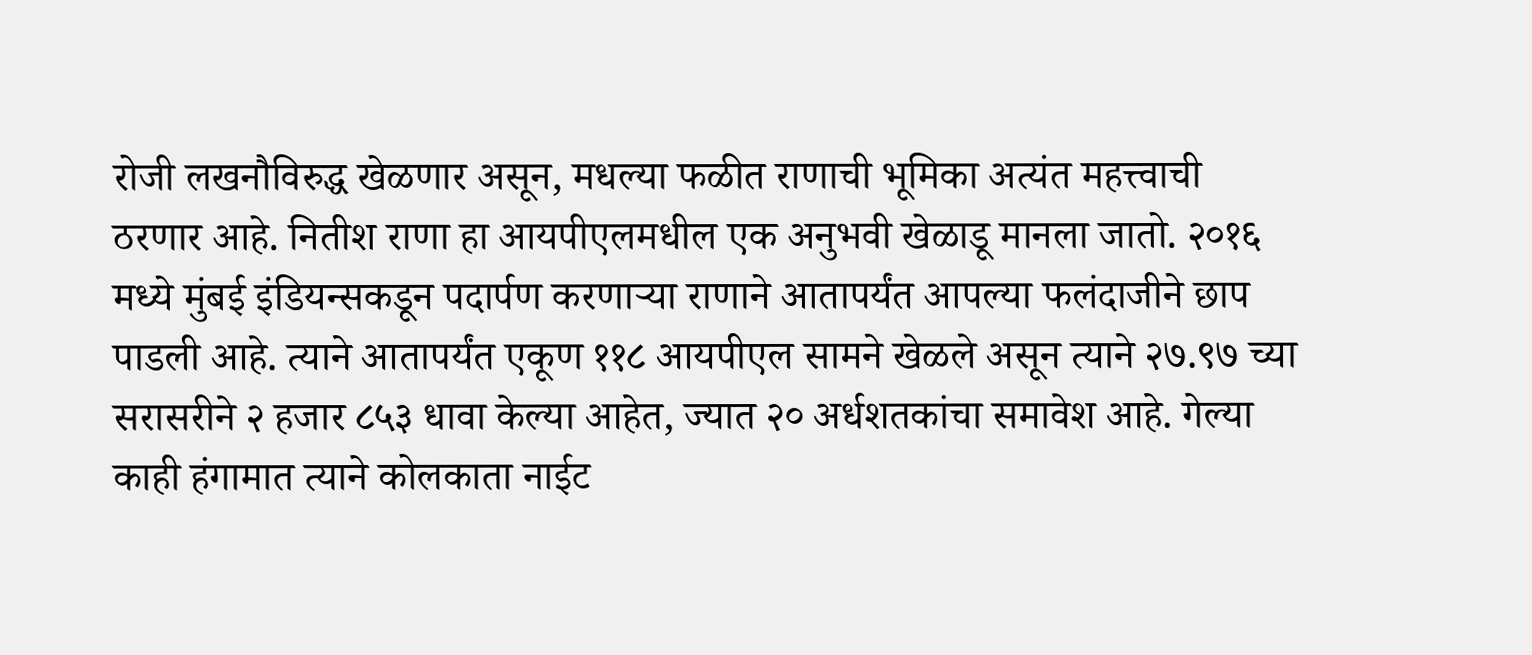रोजी लखनौविरुद्ध खेळणार असून, मधल्या फळीत राणाची भूमिका अत्यंत महत्त्वाची ठरणार आहे. नितीश राणा हा आयपीएलमधील एक अनुभवी खेळाडू मानला जातो. २०१६ मध्ये मुंबई इंडियन्सकडून पदार्पण करणाऱ्या राणाने आतापर्यंत आपल्या फलंदाजीने छाप पाडली आहे. त्याने आतापर्यंत एकूण ११८ आयपीएल सामने खेळले असून त्याने २७.९७ च्या सरासरीने २ हजार ८५३ धावा केल्या आहेत, ज्यात २० अर्धशतकांचा समावेश आहे. गेल्या काही हंगामात त्याने कोलकाता नाईट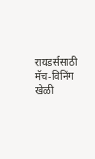रायडर्ससाठी मॅच-विनिंग खेळी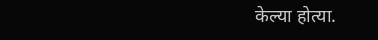केल्या होत्या.